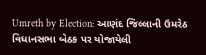Umreth by Election: આણંદ જિલ્લાની ઉમરેઠ વિધાનસભા બેઠક પર યોજાયેલી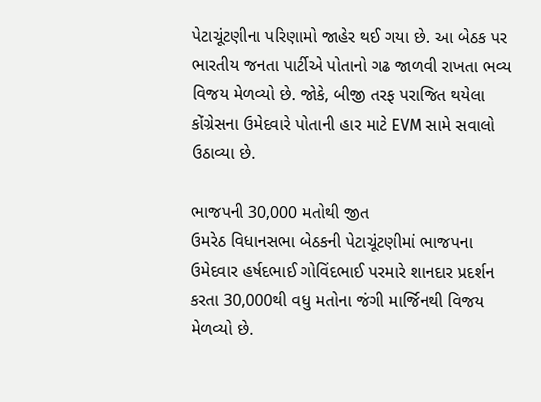પેટાચૂંટણીના પરિણામો જાહેર થઈ ગયા છે. આ બેઠક પર ભારતીય જનતા પાર્ટીએ પોતાનો ગઢ જાળવી રાખતા ભવ્ય વિજય મેળવ્યો છે. જોકે, બીજી તરફ પરાજિત થયેલા કોંગ્રેસના ઉમેદવારે પોતાની હાર માટે EVM સામે સવાલો ઉઠાવ્યા છે.

ભાજપની 30,000 મતોથી જીત
ઉમરેઠ વિધાનસભા બેઠકની પેટાચૂંટણીમાં ભાજપના ઉમેદવાર હર્ષદભાઈ ગોવિંદભાઈ પરમારે શાનદાર પ્રદર્શન કરતા 30,000થી વધુ મતોના જંગી માર્જિનથી વિજય મેળવ્યો છે.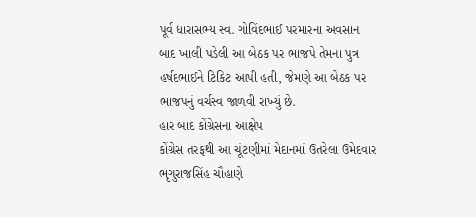પૂર્વ ધારાસભ્ય સ્વ. ગોવિંદભાઈ પરમારના અવસાન બાદ ખાલી પડેલી આ બેઠક પર ભાજપે તેમના પુત્ર હર્ષદભાઈને ટિકિટ આપી હતી, જેમણે આ બેઠક પર ભાજપનું વર્ચસ્વ જાળવી રાખ્યું છે.
હાર બાદ કોંગ્રેસના આક્ષેપ
કોંગ્રેસ તરફથી આ ચૂંટણીમાં મેદાનમાં ઉતરેલા ઉમેદવાર ભૃગુરાજસિંહ ચૌહાણે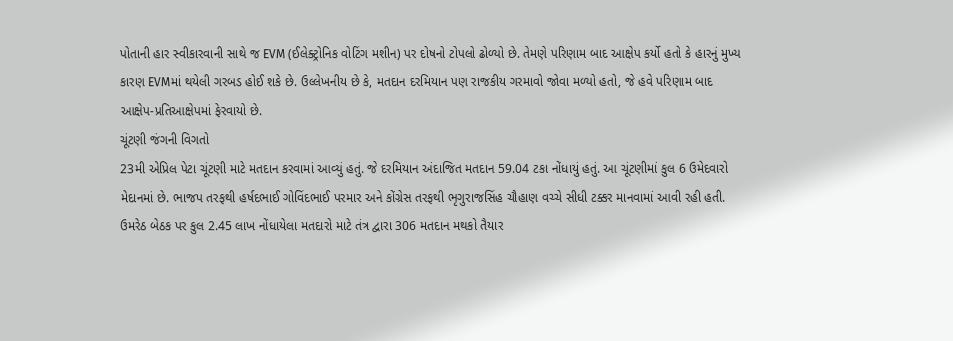પોતાની હાર સ્વીકારવાની સાથે જ EVM (ઈલેક્ટ્રોનિક વોટિંગ મશીન) પર દોષનો ટોપલો ઢોળ્યો છે. તેમણે પરિણામ બાદ આક્ષેપ કર્યો હતો કે હારનું મુખ્ય કારણ EVMમાં થયેલી ગરબડ હોઈ શકે છે. ઉલ્લેખનીય છે કે, મતદાન દરમિયાન પણ રાજકીય ગરમાવો જોવા મળ્યો હતો, જે હવે પરિણામ બાદ આક્ષેપ-પ્રતિઆક્ષેપમાં ફેરવાયો છે.
ચૂંટણી જંગની વિગતો
23મી એપ્રિલ પેટા ચૂંટણી માટે મતદાન કરવામાં આવ્યું હતું. જે દરમિયાન અંદાજિત મતદાન 59.04 ટકા નોંધાયું હતું. આ ચૂંટણીમાં કુલ 6 ઉમેદવારો મેદાનમાં છે. ભાજપ તરફથી હર્ષદભાઈ ગોવિંદભાઈ પરમાર અને કોંગ્રેસ તરફથી ભૃગુરાજસિંહ ચૌહાણ વચ્ચે સીધી ટક્કર માનવામાં આવી રહી હતી.
ઉમરેઠ બેઠક પર કુલ 2.45 લાખ નોંધાયેલા મતદારો માટે તંત્ર દ્વારા 306 મતદાન મથકો તૈયાર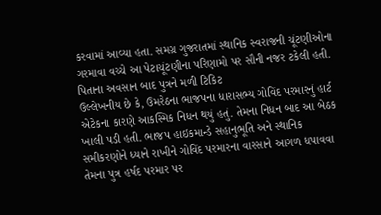કરવામાં આવ્યા હતા. સમગ્ર ગુજરાતમાં સ્થાનિક સ્વરાજની ચૂંટણીઓના ગરમાવા વચ્ચે આ પેટાચૂંટણીના પરિણામો પર સૌની નજર ટકેલી હતી.
પિતાના અવસાન બાદ પુત્રને મળી ટિકિટ
ઉલ્લેખનીય છે કે, ઉમરેઠના ભાજપના ધારાસભ્ય ગોવિંદ પરમારનું હાર્ટ એટેકના કારણે આકસ્મિક નિધન થયું હતું. તેમના નિધન બાદ આ બેઠક ખાલી પડી હતી. ભાજપ હાઇકમાન્ડે સહાનુભૂતિ અને સ્થાનિક સમીકરણોને ધ્યાને રાખીને ગોવિંદ પરમારના વારસાને આગળ ધપાવવા તેમના પુત્ર હર્ષદ પરમાર પર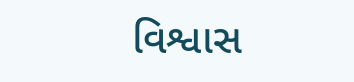વિશ્વાસ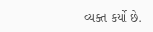વ્યક્ત કર્યો છે.